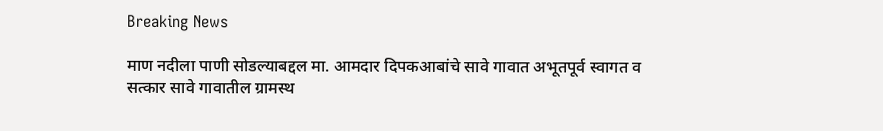Breaking News

माण नदीला पाणी सोडल्याबद्दल मा. आमदार दिपकआबांचे सावे गावात अभूतपूर्व स्वागत व सत्कार सावे गावातील ग्रामस्थ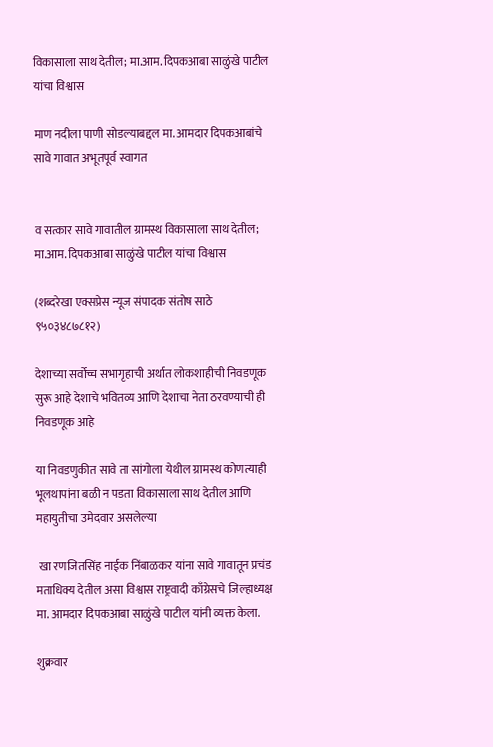विकासाला साथ देतील; मा.आम. दिपकआबा साळुंखे पाटील यांचा विश्वास

माण नदीला पाणी सोडल्याबद्दल मा. आमदार दिपकआबांचे सावे गावात अभूतपूर्व स्वागत


व सत्कार सावे गावातील ग्रामस्थ विकासाला साथ देतील; मा.आम. दिपकआबा साळुंखे पाटील यांचा विश्वास

(शब्दरेखा एक्सप्रेस न्यूज संपादक संतोष साठे ९५०३४८७८१२)

देशाच्या सर्वोच्च सभागृहाची अर्थात लोकशाहीची निवडणूक सुरू आहे देशाचे भवितव्य आणि देशाचा नेता ठरवण्याची ही निवडणूक आहे

या निवडणुकीत सावे ता सांगोला येथील ग्रामस्थ कोणत्याही भूलथापांना बळी न पडता विकासाला साथ देतील आणि महायुतीचा उमेदवार असलेल्या

 खा रणजितसिंह नाईक निंबाळकर यांना सावे गावातून प्रचंड मताधिक्य देतील असा विश्वास राष्ट्रवादी काँग्रेसचे जिल्हाध्यक्ष मा. आमदार दिपकआबा साळुंखे पाटील यांनी व्यक्त केला.

शुक्रवार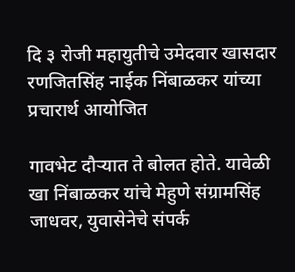दि ३ रोजी महायुतीचे उमेदवार खासदार रणजितसिंह नाईक निंबाळकर यांच्या प्रचारार्थ आयोजित

गावभेट दौऱ्यात ते बोलत होते. यावेळी खा निंबाळकर यांचे मेहुणे संग्रामसिंह जाधवर, युवासेनेचे संपर्क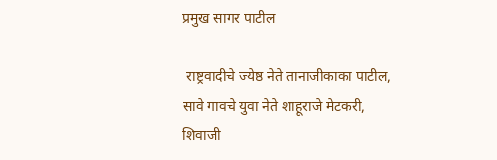प्रमुख सागर पाटील

 राष्ट्रवादीचे ज्येष्ठ नेते तानाजीकाका पाटील, सावे गावचे युवा नेते शाहूराजे मेटकरी, शिवाजी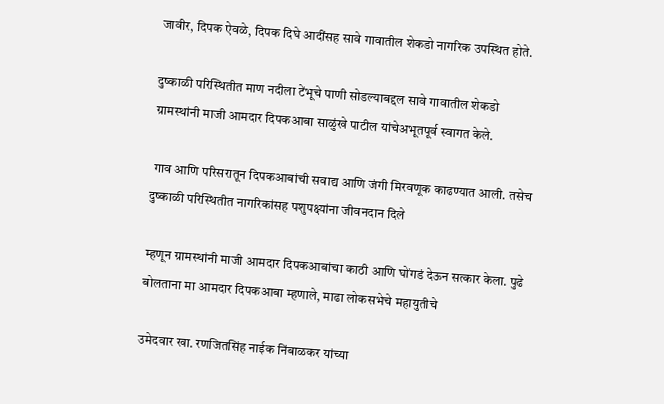जावीर, दिपक ऐवळे, दिपक दिघे आदींसह सावे गावातील शेकडो नागरिक उपस्थित होते.

दुष्काळी परिस्थितीत माण नदीला टेंभूचे पाणी सोडल्याबद्दल सावे गावातील शेकडो ग्रामस्थांनी माजी आमदार दिपकआबा साळुंखे पाटील यांचेअभूतपूर्व स्वागत केले.

 गाव आणि परिसरातून दिपकआबांची सवाद्य आणि जंगी मिरवणूक काढण्यात आली. तसेच दुष्काळी परिस्थितीत नागरिकांसह पशुपक्ष्यांना जीवनदान दिले

म्हणून ग्रामस्थांनी माजी आमदार दिपकआबांचा काठी आणि घोंगडं देऊन सत्कार केला. पुढे बोलताना मा आमदार दिपकआबा म्हणाले, माढा लोकसभेचे महायुतीचे

उमेदवार खा. रणजितसिंह नाईक निंबाळकर यांच्या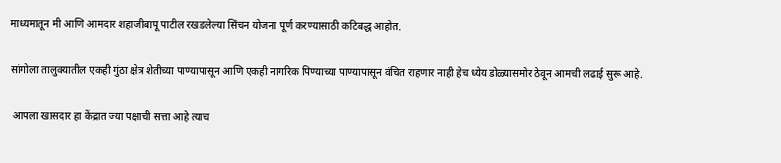माध्यमातून मी आणि आमदार शहाजीबापू पाटील रखडलेल्या सिंचन योजना पूर्ण करण्यासाठी कटिबद्ध आहोत.

सांगोला तालुक्यातील एकही गुंठा क्षेत्र शेतीच्या पाण्यापासून आणि एकही नागरिक पिण्याच्या पाण्यापासून वंचित राहणार नाही हेच ध्येय डोळ्यासमोर ठेवून आमची लढाई सुरू आहे.

 आपला खासदार हा केंद्रात ज्या पक्षाची सत्ता आहे त्याच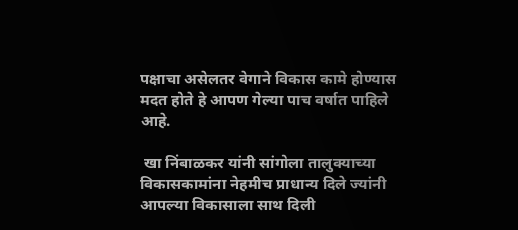पक्षाचा असेलतर वेगाने विकास कामे होण्यास मदत होते हे आपण गेल्या पाच वर्षात पाहिले आहे.

 खा निंबाळकर यांनी सांगोला तालुक्याच्या विकासकामांना नेहमीच प्राधान्य दिले ज्यांनी आपल्या विकासाला साथ दिली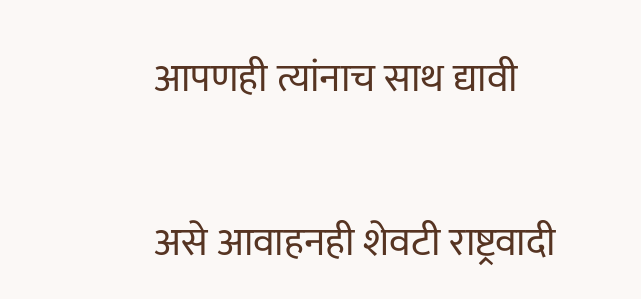आपणही त्यांनाच साथ द्यावी

असे आवाहनही शेवटी राष्ट्रवादी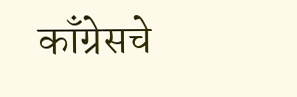काँग्रेसचे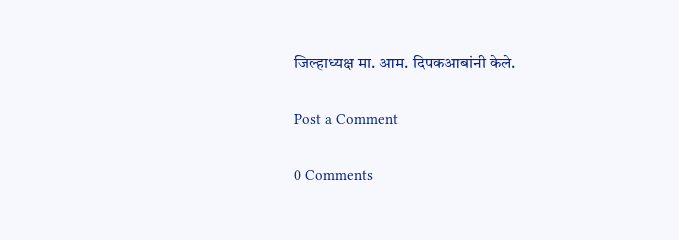जिल्हाध्यक्ष मा. आम. दिपकआबांनी केले.

Post a Comment

0 Comments